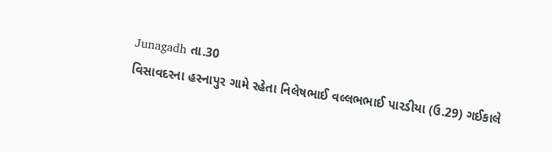Junagadh તા.30
વિસાવદરના હસ્નાપુર ગામે રહેતા નિલેષભાઈ વલ્લભભાઈ પારડીયા (ઉ.29) ગઈકાલે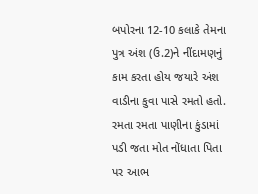બપોરના 12-10 કલાકે તેમના પુત્ર અંશ (ઉ.2)ને નીંદામણનું કામ કરતા હોય જયારે અંશ વાડીના કુવા પાસે રમતો હતો. રમતા રમતા પાણીના કુંડામાં પડી જતા મોત નોંધાતા પિતા પર આભ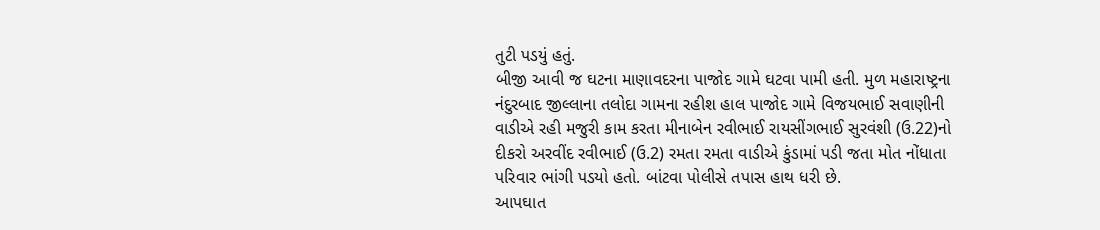તુટી પડયું હતું.
બીજી આવી જ ઘટના માણાવદરના પાજોદ ગામે ઘટવા પામી હતી. મુળ મહારાષ્ટ્રના નંદુરબાદ જીલ્લાના તલોદા ગામના રહીશ હાલ પાજોદ ગામે વિજયભાઈ સવાણીની વાડીએ રહી મજુરી કામ કરતા મીનાબેન રવીભાઈ રાયસીંગભાઈ સુરવંશી (ઉ.22)નો દીકરો અરવીંદ રવીભાઈ (ઉ.2) રમતા રમતા વાડીએ કુંડામાં પડી જતા મોત નોંધાતા પરિવાર ભાંગી પડયો હતો. બાંટવા પોલીસે તપાસ હાથ ધરી છે.
આપઘાત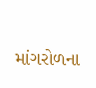માંગરોળના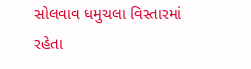સોલવાવ ધમુચલા વિસ્તારમાં રહેતા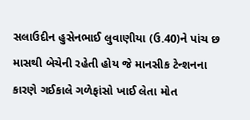સલાઉદીન હુસેનભાઈ લુવાણીયા (ઉ.40)ને પાંચ છ માસથી બેચેની રહેતી હોય જે માનસીક ટેન્શનના કારણે ગઈકાલે ગળેફાંસો ખાઈ લેતા મોત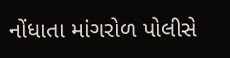નોંધાતા માંગરોળ પોલીસે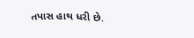તપાસ હાથ ધરી છે.